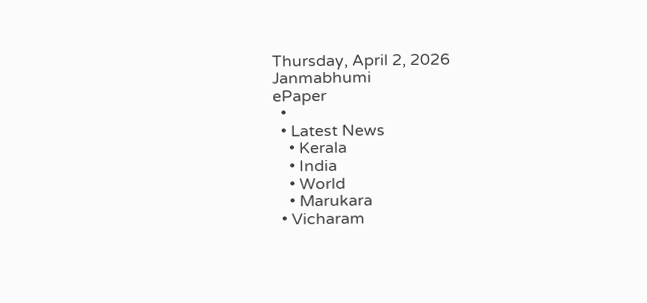Thursday, April 2, 2026
Janmabhumi
ePaper
  •
  • Latest News
    • Kerala
    • India
    • World
    • Marukara
  • Vicharam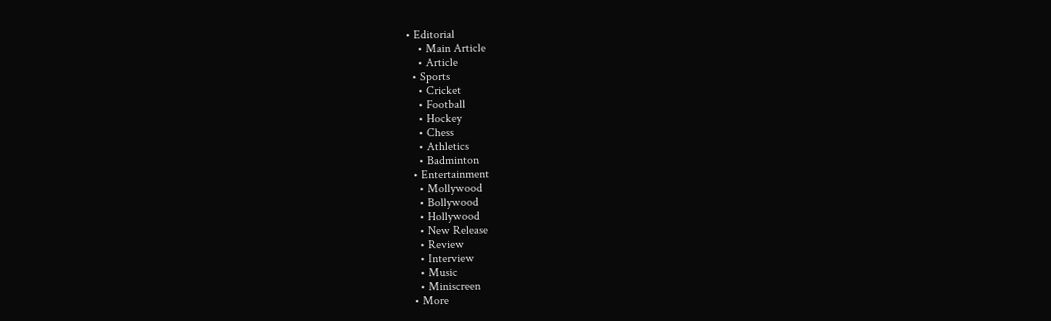• Editorial
    • Main Article
    • Article
  • Sports
    • Cricket
    • Football
    • Hockey
    • Chess
    • Athletics
    • Badminton
  • Entertainment
    • Mollywood
    • Bollywood
    • Hollywood
    • New Release
    • Review
    • Interview
    • Music
    • Miniscreen
  • More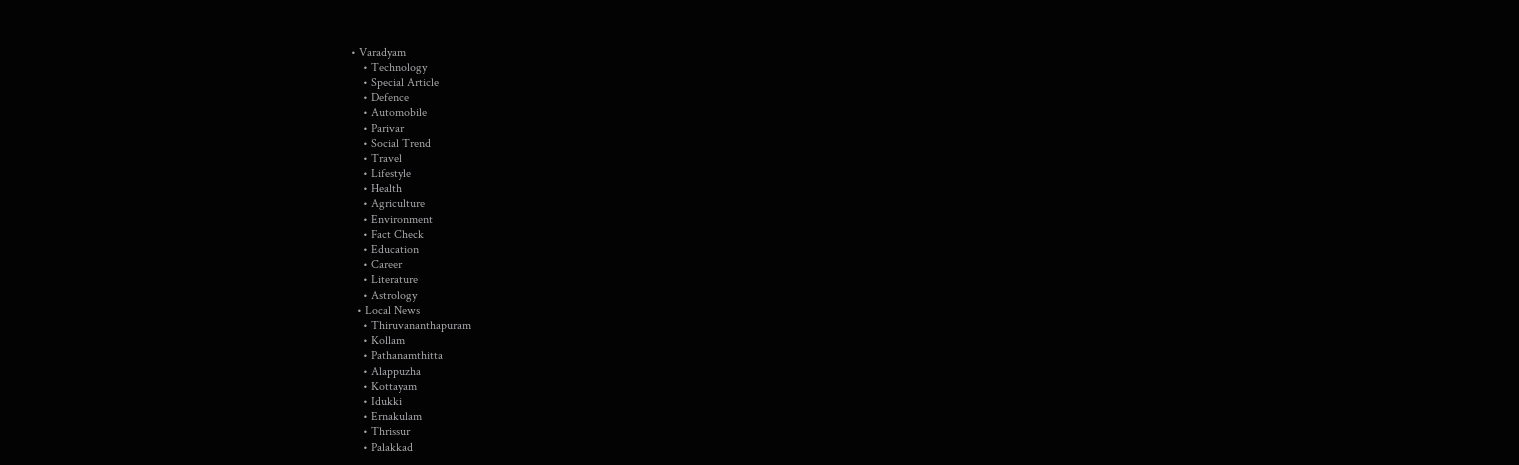• Varadyam
    • Technology
    • Special Article
    • Defence
    • Automobile
    • Parivar
    • Social Trend
    • Travel
    • Lifestyle
    • Health
    • Agriculture
    • Environment
    • Fact Check
    • Education
    • Career
    • Literature
    • Astrology
  • Local News
    • Thiruvananthapuram
    • Kollam
    • Pathanamthitta
    • Alappuzha
    • Kottayam
    • Idukki
    • Ernakulam
    • Thrissur
    • Palakkad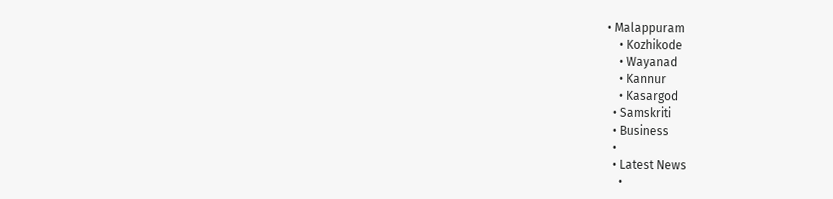• Malappuram
    • Kozhikode
    • Wayanad
    • Kannur
    • Kasargod
  • Samskriti
  • Business
  •
  • Latest News
    •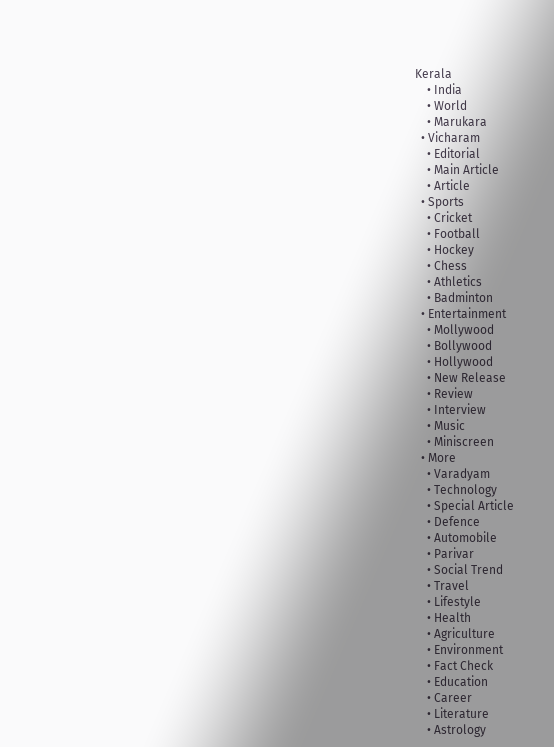Kerala
    • India
    • World
    • Marukara
  • Vicharam
    • Editorial
    • Main Article
    • Article
  • Sports
    • Cricket
    • Football
    • Hockey
    • Chess
    • Athletics
    • Badminton
  • Entertainment
    • Mollywood
    • Bollywood
    • Hollywood
    • New Release
    • Review
    • Interview
    • Music
    • Miniscreen
  • More
    • Varadyam
    • Technology
    • Special Article
    • Defence
    • Automobile
    • Parivar
    • Social Trend
    • Travel
    • Lifestyle
    • Health
    • Agriculture
    • Environment
    • Fact Check
    • Education
    • Career
    • Literature
    • Astrology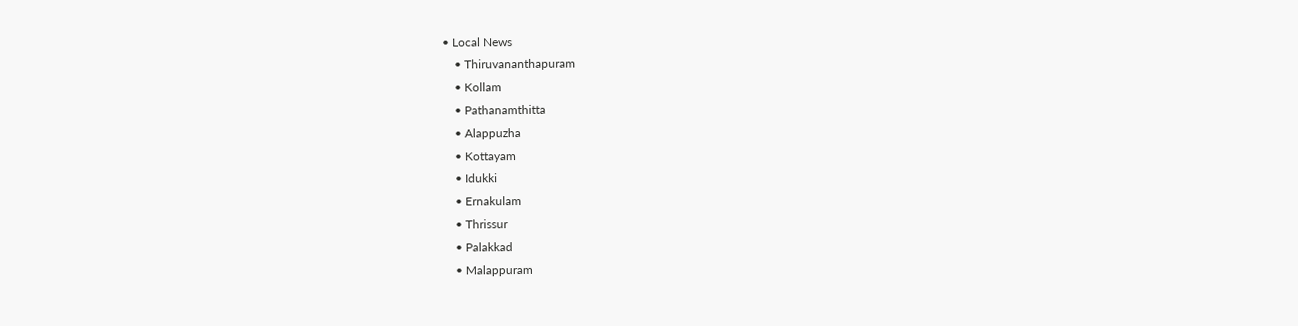• Local News
    • Thiruvananthapuram
    • Kollam
    • Pathanamthitta
    • Alappuzha
    • Kottayam
    • Idukki
    • Ernakulam
    • Thrissur
    • Palakkad
    • Malappuram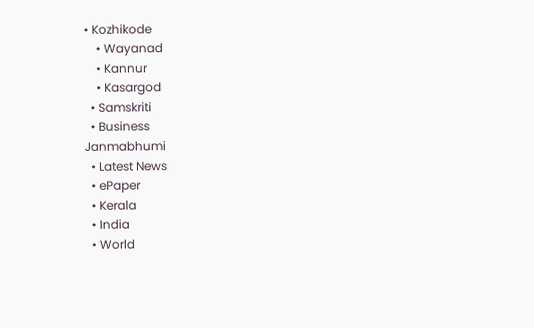• Kozhikode
    • Wayanad
    • Kannur
    • Kasargod
  • Samskriti
  • Business
Janmabhumi
  • Latest News
  • ePaper
  • Kerala
  • India
  • World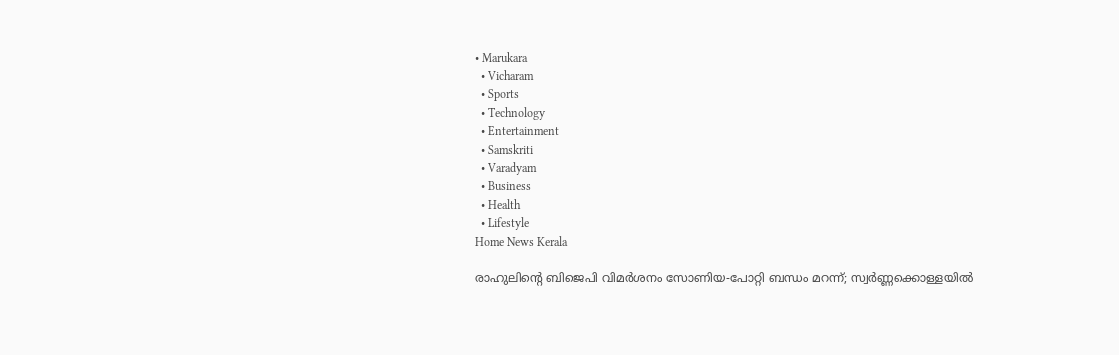• Marukara
  • Vicharam
  • Sports
  • Technology
  • Entertainment
  • Samskriti
  • Varadyam
  • Business
  • Health
  • Lifestyle
Home News Kerala

രാഹുലിന്റെ ബിജെപി വിമര്‍ശനം സോണിയ-പോറ്റി ബന്ധം മറന്ന്; സ്വര്‍ണ്ണക്കൊള്ളയില്‍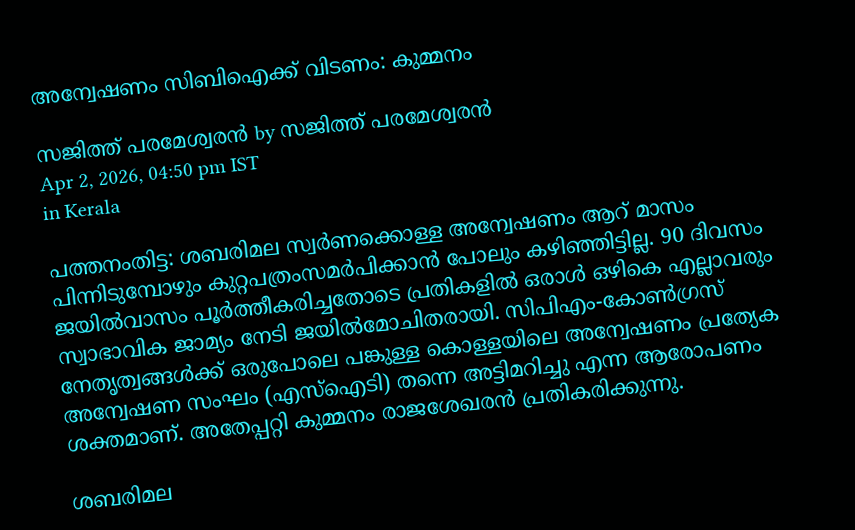അന്വേഷണം സിബിഐക്ക് വിടണം: കുമ്മനം

സജിത്ത് പരമേശ്വരന്‍ by സജിത്ത് പരമേശ്വരന്‍
Apr 2, 2026, 04:50 pm IST
in Kerala

പത്തനംതിട്ട: ശബരിമല സ്വര്‍ണക്കൊള്ള അന്വേഷണം ആറ് മാസം പിന്നിടുമ്പോഴും കുറ്റപത്രംസമര്‍പിക്കാന്‍ പോലും കഴിഞ്ഞിട്ടില്ല. 90 ദിവസം ജയില്‍വാസം പൂര്‍ത്തീകരിച്ചതോടെ പ്രതികളില്‍ ഒരാള്‍ ഒഴികെ എല്ലാവരും സ്വാഭാവിക ജാമ്യം നേടി ജയില്‍മോചിതരായി. സിപിഎം-കോണ്‍ഗ്രസ് നേതൃത്വങ്ങള്‍ക്ക് ഒരുപോലെ പങ്കുള്ള കൊള്ളയിലെ അന്വേഷണം പ്രത്യേക അന്വേഷണ സംഘം (എസ്‌ഐടി) തന്നെ അട്ടിമറിച്ചു എന്ന ആരോപണം ശക്തമാണ്. അതേപ്പറ്റി കുമ്മനം രാജശേഖരന്‍ പ്രതികരിക്കുന്നു.

ശബരിമല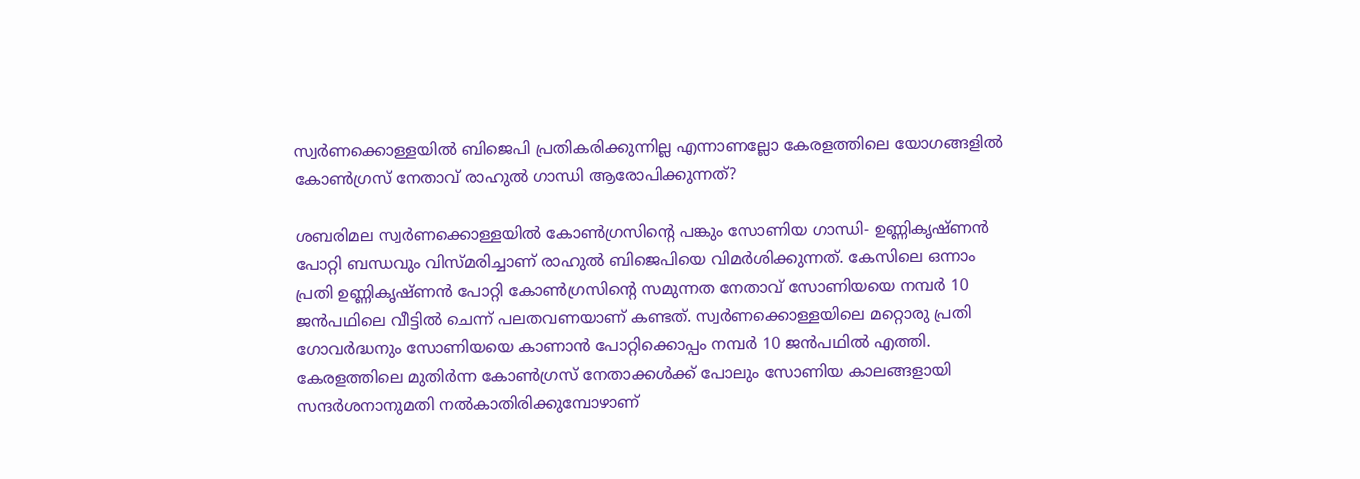സ്വര്‍ണക്കൊള്ളയില്‍ ബിജെപി പ്രതികരിക്കുന്നില്ല എന്നാണല്ലോ കേരളത്തിലെ യോഗങ്ങളില്‍ കോണ്‍ഗ്രസ് നേതാവ് രാഹുല്‍ ഗാന്ധി ആരോപിക്കുന്നത്?

ശബരിമല സ്വര്‍ണക്കൊള്ളയില്‍ കോണ്‍ഗ്രസിന്റെ പങ്കും സോണിയ ഗാന്ധി- ഉണ്ണികൃഷ്ണന്‍ പോറ്റി ബന്ധവും വിസ്മരിച്ചാണ് രാഹുല്‍ ബിജെപിയെ വിമര്‍ശിക്കുന്നത്. കേസിലെ ഒന്നാം പ്രതി ഉണ്ണികൃഷ്ണന്‍ പോറ്റി കോണ്‍ഗ്രസിന്റെ സമുന്നത നേതാവ് സോണിയയെ നമ്പര്‍ 10 ജന്‍പഥിലെ വീട്ടില്‍ ചെന്ന് പലതവണയാണ് കണ്ടത്. സ്വര്‍ണക്കൊള്ളയിലെ മറ്റൊരു പ്രതി ഗോവര്‍ദ്ധനും സോണിയയെ കാണാന്‍ പോറ്റിക്കൊപ്പം നമ്പര്‍ 10 ജന്‍പഥില്‍ എത്തി. കേരളത്തിലെ മുതിര്‍ന്ന കോണ്‍ഗ്രസ് നേതാക്കള്‍ക്ക് പോലും സോണിയ കാലങ്ങളായി സന്ദര്‍ശനാനുമതി നല്‍കാതിരിക്കുമ്പോഴാണ്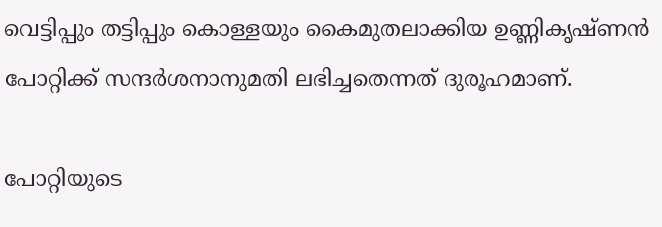വെട്ടിപ്പും തട്ടിപ്പും കൊള്ളയും കൈമുതലാക്കിയ ഉണ്ണികൃഷ്ണന്‍ പോറ്റിക്ക് സന്ദര്‍ശനാനുമതി ലഭിച്ചതെന്നത് ദുരൂഹമാണ്.

പോറ്റിയുടെ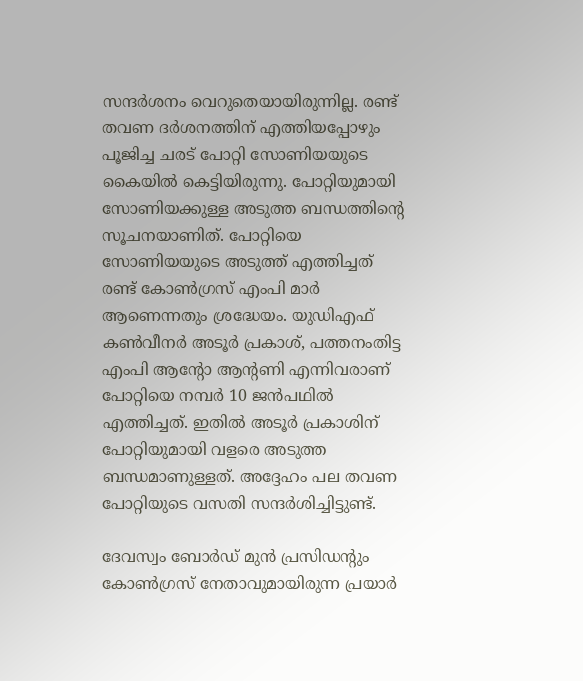സന്ദര്‍ശനം വെറുതെയായിരുന്നില്ല. രണ്ട് തവണ ദര്‍ശനത്തിന് എത്തിയപ്പോഴും പൂജിച്ച ചരട് പോറ്റി സോണിയയുടെ കൈയില്‍ കെട്ടിയിരുന്നു. പോറ്റിയുമായി സോണിയക്കുള്ള അടുത്ത ബന്ധത്തിന്റെ സൂചനയാണിത്. പോറ്റിയെ സോണിയയുടെ അടുത്ത് എത്തിച്ചത് രണ്ട് കോണ്‍ഗ്രസ് എംപി മാര്‍ ആണെന്നതും ശ്രദ്ധേയം. യുഡിഎഫ് കണ്‍വീനര്‍ അടൂര്‍ പ്രകാശ്, പത്തനംതിട്ട എംപി ആന്റോ ആന്റണി എന്നിവരാണ് പോറ്റിയെ നമ്പര്‍ 10 ജന്‍പഥില്‍ എത്തിച്ചത്. ഇതില്‍ അടൂര്‍ പ്രകാശിന് പോറ്റിയുമായി വളരെ അടുത്ത ബന്ധമാണുള്ളത്. അദ്ദേഹം പല തവണ പോറ്റിയുടെ വസതി സന്ദര്‍ശിച്ചിട്ടുണ്ട്.

ദേവസ്വം ബോര്‍ഡ് മുന്‍ പ്രസിഡന്റും കോണ്‍ഗ്രസ് നേതാവുമായിരുന്ന പ്രയാര്‍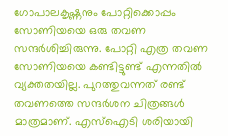ഗോപാലകൃഷ്ണനും പോറ്റിക്കൊപ്പം സോണിയയെ ഒരു തവണ സന്ദര്‍ശിച്ചിരുന്നു. പോറ്റി എത്ര തവണ സോണിയയെ കണ്ടിട്ടുണ്ട് എന്നതില്‍ വ്യക്തതയില്ല. പുറത്തുവന്നത് രണ്ട് തവണത്തെ സന്ദര്‍ശന ചിത്രങ്ങള്‍ മാത്രമാണ്. എസ്‌ഐടി ശരിയായി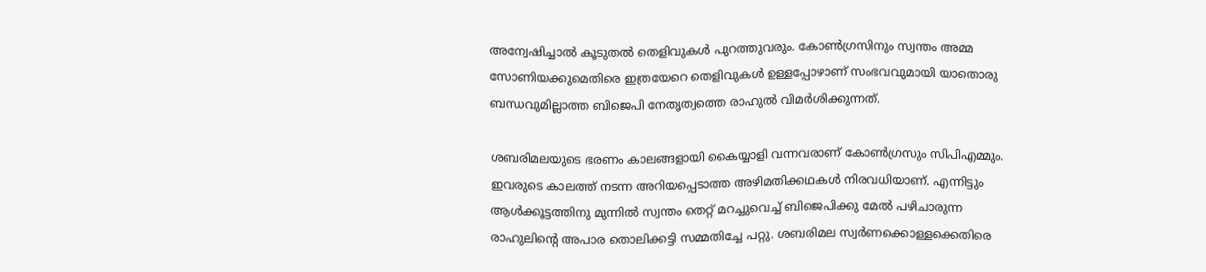അന്വേഷിച്ചാല്‍ കൂടുതല്‍ തെളിവുകള്‍ പുറത്തുവരും. കോണ്‍ഗ്രസിനും സ്വന്തം അമ്മ സോണിയക്കുമെതിരെ ഇത്രയേറെ തെളിവുകള്‍ ഉള്ളപ്പോഴാണ് സംഭവവുമായി യാതൊരു ബന്ധവുമില്ലാത്ത ബിജെപി നേതൃത്വത്തെ രാഹുല്‍ വിമര്‍ശിക്കുന്നത്.

ശബരിമലയുടെ ഭരണം കാലങ്ങളായി കൈയ്യാളി വന്നവരാണ് കോണ്‍ഗ്രസും സിപിഎമ്മും. ഇവരുടെ കാലത്ത് നടന്ന അറിയപ്പെടാത്ത അഴിമതിക്കഥകള്‍ നിരവധിയാണ്. എന്നിട്ടും ആള്‍ക്കൂട്ടത്തിനു മുന്നില്‍ സ്വന്തം തെറ്റ് മറച്ചുവെച്ച് ബിജെപിക്കു മേല്‍ പഴിചാരുന്ന രാഹുലിന്റെ അപാര തൊലിക്കട്ടി സമ്മതിച്ചേ പറ്റു. ശബരിമല സ്വര്‍ണക്കൊള്ളക്കെതിരെ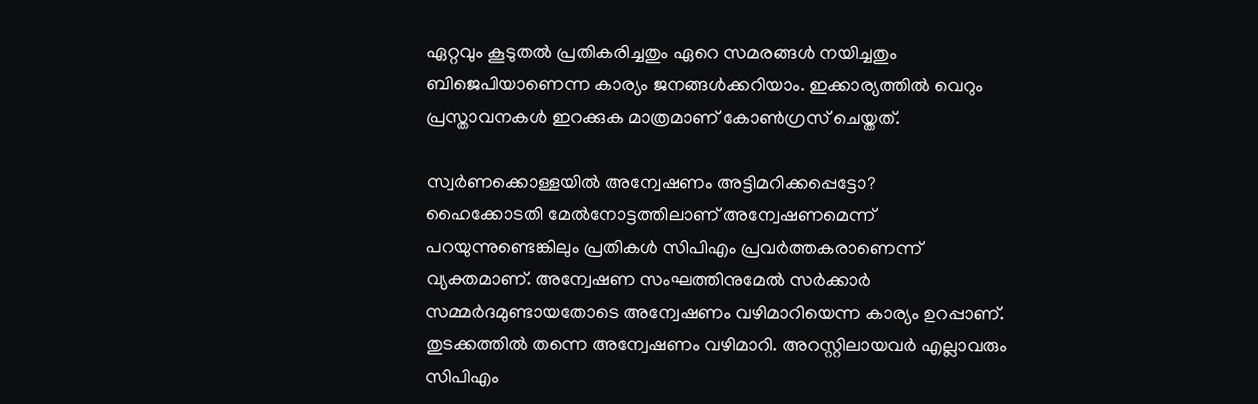ഏറ്റവും കൂടുതല്‍ പ്രതികരിച്ചതും ഏറെ സമരങ്ങള്‍ നയിച്ചതും ബിജെപിയാണെന്ന കാര്യം ജനങ്ങള്‍ക്കറിയാം. ഇക്കാര്യത്തില്‍ വെറും പ്രസ്താവനകള്‍ ഇറക്കുക മാത്രമാണ് കോണ്‍ഗ്രസ് ചെയ്തത്.

സ്വര്‍ണക്കൊള്ളയില്‍ അന്വേഷണം അട്ടിമറിക്കപ്പെട്ടോ?
ഹൈക്കോടതി മേല്‍നോട്ടത്തിലാണ് അന്വേഷണമെന്ന് പറയുന്നുണ്ടെങ്കിലും പ്രതികള്‍ സിപിഎം പ്രവര്‍ത്തകരാണെന്ന് വ്യക്തമാണ്. അന്വേഷണ സംഘത്തിനുമേല്‍ സര്‍ക്കാര്‍ സമ്മര്‍ദമുണ്ടായതോടെ അന്വേഷണം വഴിമാറിയെന്ന കാര്യം ഉറപ്പാണ്. തുടക്കത്തില്‍ തന്നെ അന്വേഷണം വഴിമാറി. അറസ്റ്റിലായവര്‍ എല്ലാവരും സിപിഎം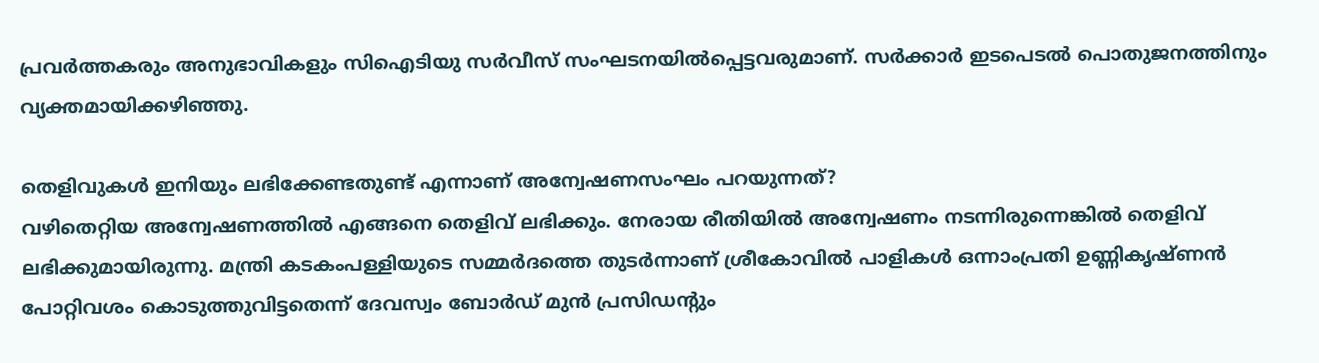പ്രവര്‍ത്തകരും അനുഭാവികളും സിഐടിയു സര്‍വീസ് സംഘടനയില്‍പ്പെട്ടവരുമാണ്. സര്‍ക്കാര്‍ ഇടപെടല്‍ പൊതുജനത്തിനും വ്യക്തമായിക്കഴിഞ്ഞു.

തെളിവുകള്‍ ഇനിയും ലഭിക്കേണ്ടതുണ്ട് എന്നാണ് അന്വേഷണസംഘം പറയുന്നത്?
വഴിതെറ്റിയ അന്വേഷണത്തില്‍ എങ്ങനെ തെളിവ് ലഭിക്കും. നേരായ രീതിയില്‍ അന്വേഷണം നടന്നിരുന്നെങ്കില്‍ തെളിവ് ലഭിക്കുമായിരുന്നു. മന്ത്രി കടകംപള്ളിയുടെ സമ്മര്‍ദത്തെ തുടര്‍ന്നാണ് ശ്രീകോവില്‍ പാളികള്‍ ഒന്നാംപ്രതി ഉണ്ണികൃഷ്ണന്‍ പോറ്റിവശം കൊടുത്തുവിട്ടതെന്ന് ദേവസ്വം ബോര്‍ഡ് മുന്‍ പ്രസിഡന്റും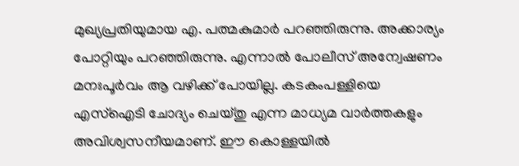മുഖ്യപ്രതിയുമായ എ. പത്മകുമാര്‍ പറഞ്ഞിരുന്നു. അക്കാര്യം പോറ്റിയും പറഞ്ഞിരുന്നു. എന്നാല്‍ പോലീസ് അന്വേഷണം മനഃപൂര്‍വം ആ വഴിക്ക് പോയില്ല. കടകംപള്ളിയെ എസ്‌ഐടി ചോദ്യം ചെയ്തു എന്ന മാധ്യമ വാര്‍ത്തകളും അവിശ്വസനീയമാണ്. ഈ കൊള്ളയില്‍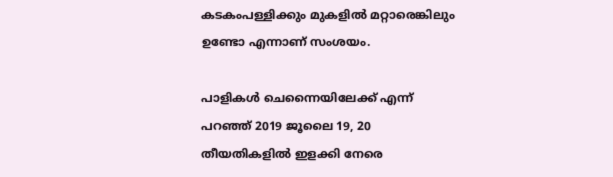കടകംപള്ളിക്കും മുകളില്‍ മറ്റാരെങ്കിലും ഉണ്ടോ എന്നാണ് സംശയം.

പാളികള്‍ ചെന്നൈയിലേക്ക് എന്ന് പറഞ്ഞ് 2019 ജൂലൈ 19, 20 തീയതികളില്‍ ഇളക്കി നേരെ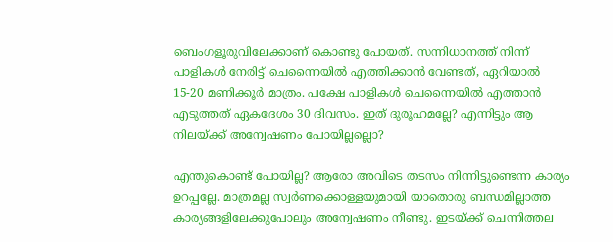ബെംഗളൂരുവിലേക്കാണ് കൊണ്ടു പോയത്. സന്നിധാനത്ത് നിന്ന് പാളികള്‍ നേരിട്ട് ചെന്നൈയില്‍ എത്തിക്കാന്‍ വേണ്ടത്, ഏറിയാല്‍ 15-20 മണിക്കൂര്‍ മാത്രം. പക്ഷേ പാളികള്‍ ചെന്നൈയില്‍ എത്താന്‍ എടുത്തത് ഏകദേശം 30 ദിവസം. ഇത് ദുരൂഹമല്ലേ? എന്നിട്ടും ആ നിലയ്‌ക്ക് അന്വേഷണം പോയില്ലല്ലൊ?

എന്തുകൊണ്ട് പോയില്ല? ആരോ അവിടെ തടസം നിന്നിട്ടുണ്ടെന്ന കാര്യം ഉറപ്പല്ലേ. മാത്രമല്ല സ്വര്‍ണക്കൊള്ളയുമായി യാതൊരു ബന്ധമില്ലാത്ത കാര്യങ്ങളിലേക്കുപോലും അന്വേഷണം നീണ്ടു. ഇടയ്‌ക്ക് ചെന്നിത്തല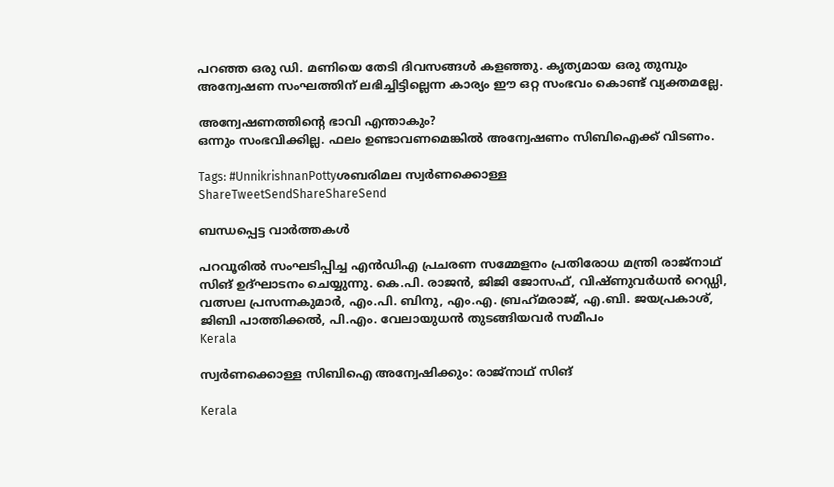പറഞ്ഞ ഒരു ഡി. മണിയെ തേടി ദിവസങ്ങള്‍ കളഞ്ഞു. കൃത്യമായ ഒരു തുമ്പും അന്വേഷണ സംഘത്തിന് ലഭിച്ചിട്ടില്ലെന്ന കാര്യം ഈ ഒറ്റ സംഭവം കൊണ്ട് വ്യക്തമല്ലേ.

അന്വേഷണത്തിന്റെ ഭാവി എന്താകും?
ഒന്നും സംഭവിക്കില്ല. ഫലം ഉണ്ടാവണമെങ്കില്‍ അന്വേഷണം സിബിഐക്ക് വിടണം.

Tags: #UnnikrishnanPottyശബരിമല സ്വര്‍ണക്കൊള്ള
ShareTweetSendShareShareSend

ബന്ധപ്പെട്ട വാര്‍ത്തകള്‍

പറവൂരില്‍ സംഘടിപ്പിച്ച എന്‍ഡിഎ പ്രചരണ സമ്മേളനം പ്രതിരോധ മന്ത്രി രാജ്‌നാഥ് സിങ് ഉദ്ഘാടനം ചെയ്യുന്നു. കെ.പി. രാജന്‍, ജിജി ജോസഫ്, വിഷ്ണുവര്‍ധന്‍ റെഡ്ഡി, വത്സല പ്രസന്നകുമാര്‍, എം.പി. ബിനു, എം.എ. ബ്രഹ്‌മരാജ്, എ.ബി. ജയപ്രകാശ്, ജിബി പാത്തിക്കല്‍, പി.എം. വേലായുധന്‍ തുടങ്ങിയവര്‍ സമീപം
Kerala

സ്വര്‍ണക്കൊള്ള സിബിഐ അന്വേഷിക്കും: രാജ്‌നാഥ് സിങ്

Kerala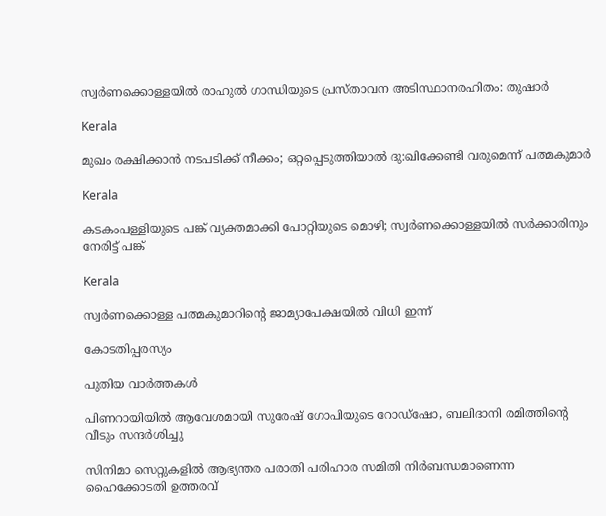സ്വര്‍ണക്കൊള്ളയില്‍ രാഹുല്‍ ഗാന്ധിയുടെ പ്രസ്താവന അടിസ്ഥാനരഹിതം: തുഷാര്‍

Kerala

മുഖം രക്ഷിക്കാന്‍ നടപടിക്ക് നീക്കം; ഒറ്റപ്പെടുത്തിയാല്‍ ദു:ഖിക്കേണ്ടി വരുമെന്ന് പത്മകുമാര്‍

Kerala

കടകംപള്ളിയുടെ പങ്ക് വ്യക്തമാക്കി പോറ്റിയുടെ മൊഴി; സ്വര്‍ണക്കൊള്ളയില്‍ സര്‍ക്കാരിനും നേരിട്ട് പങ്ക്

Kerala

സ്വര്‍ണക്കൊള്ള പത്മകുമാറിന്റെ ജാമ്യാപേക്ഷയില്‍ വിധി ഇന്ന്

കോടതിപ്പരസ്യം

പുതിയ വാര്‍ത്തകള്‍

പിണറായിയില്‍ ആവേശമായി സുരേഷ് ഗോപിയുടെ റോഡ്‌ഷോ, ബലിദാനി രമിത്തിന്റെ വീടും സന്ദര്‍ശിച്ചു

സിനിമാ സെറ്റുകളിൽ ആഭ്യന്തര പരാതി പരിഹാര സമിതി നിർബന്ധമാണെന്ന ഹൈക്കോടതി ഉത്തരവ്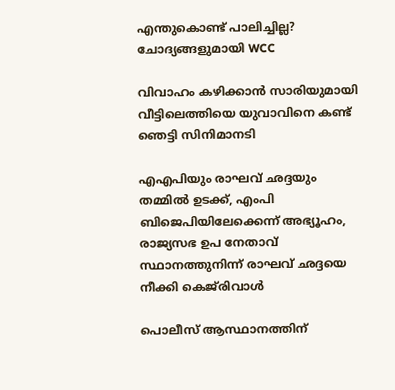എന്തുകൊണ്ട് പാലിച്ചില്ല? ചോദ്യങ്ങളുമായി WCC

വിവാഹം കഴിക്കാന്‍ സാരിയുമായി വീട്ടിലെത്തിയെ യുവാവിനെ കണ്ട് ഞെട്ടി സിനിമാനടി

എഎപിയും രാഘവ് ഛദ്ദയും തമ്മിൽ ഉടക്ക്, എംപി ബിജെപിയിലേക്കെന്ന് അഭ്യൂഹം, രാജ്യസഭ ഉപ നേതാവ് സ്ഥാനത്തുനിന്ന് രാഘവ് ഛദ്ദയെ നീക്കി കെജ്‌രിവാൾ

പൊലീസ് ആസ്ഥാനത്തിന്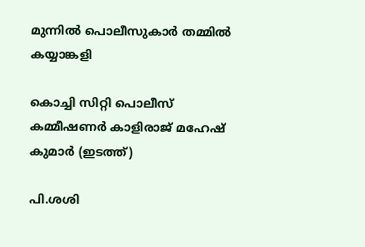മുന്നില്‍ പൊലീസുകാര്‍ തമ്മില്‍ കയ്യാങ്കളി

കൊച്ചി സിറ്റി പൊലീസ് കമ്മീഷണര്‍ കാളിരാജ് മഹേഷ് കുമാര്‍ (ഇടത്ത്)

പി.ശശി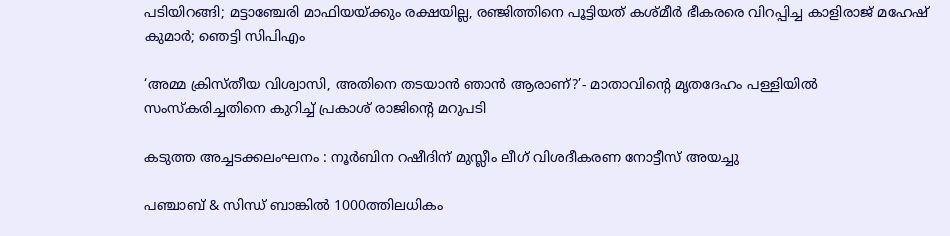പടിയിറങ്ങി; മട്ടാഞ്ചേരി മാഫിയയ്‌ക്കും രക്ഷയില്ല, രഞ്ജിത്തിനെ പൂട്ടിയത് കശ്മീര്‍ ഭീകരരെ വിറപ്പിച്ച കാളിരാജ് മഹേഷ് കുമാര്‍; ഞെട്ടി സിപിഎം

‘അമ്മ ക്രിസ്തീയ വിശ്വാസി, അതിനെ തടയാൻ ഞാൻ ആരാണ്?’- മാതാവിന്റെ മൃതദേഹം പള്ളിയിൽ സംസ്കരിച്ചതിനെ കുറിച്ച് പ്രകാശ് രാജിന്റെ മറുപടി

കടുത്ത അച്ചടക്കലംഘനം : നൂര്‍ബിന റഷീദിന് മുസ്ലീം ലീഗ് വിശദീകരണ നോട്ടീസ് അയച്ചു

പഞ്ചാബ് & സിന്ധ് ബാങ്കിൽ 1000ത്തിലധികം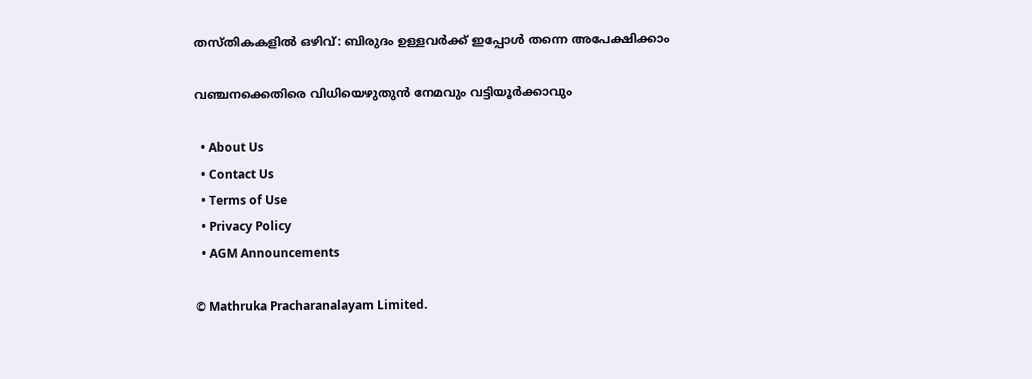തസ്തികകളിൽ ഒഴിവ്: ബിരുദം‌ ഉള്ളവർക്ക് ഇപ്പോൾ തന്നെ അപേക്ഷിക്കാം

വഞ്ചനക്കെതിരെ വിധിയെഴുതുന്‍ നേമവും വട്ടിയൂര്‍ക്കാവും

  • About Us
  • Contact Us
  • Terms of Use
  • Privacy Policy
  • AGM Announcements

© Mathruka Pracharanalayam Limited.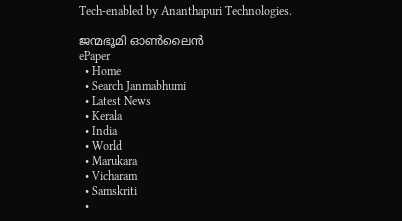Tech-enabled by Ananthapuri Technologies.

ജന്മഭൂമി ഓണ്‍ലൈന്‍
ePaper
  • Home
  • Search Janmabhumi
  • Latest News
  • Kerala
  • India
  • World
  • Marukara
  • Vicharam
  • Samskriti
  •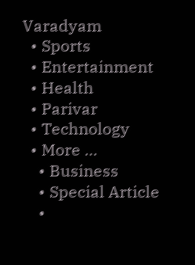Varadyam
  • Sports
  • Entertainment
  • Health
  • Parivar
  • Technology
  • More …
    • Business
    • Special Article
    •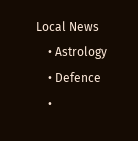Local News
    • Astrology
    • Defence
    •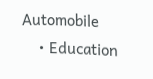Automobile
    • Education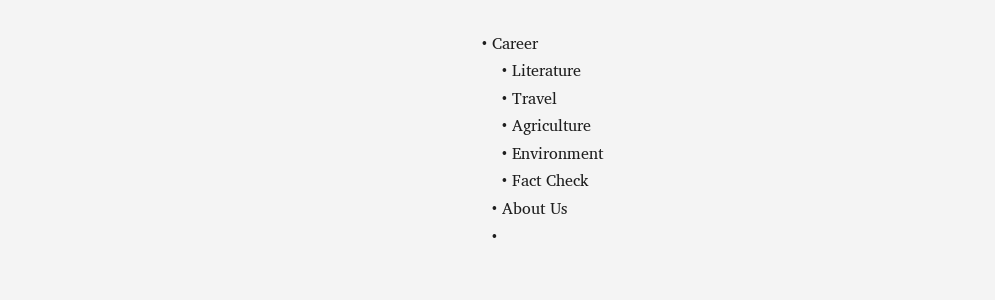• Career
    • Literature
    • Travel
    • Agriculture
    • Environment
    • Fact Check
  • About Us
  •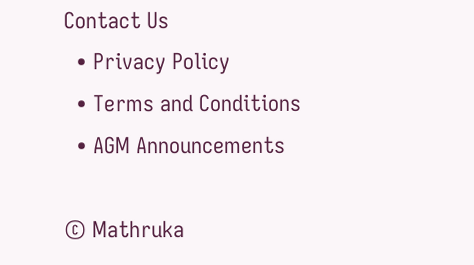Contact Us
  • Privacy Policy
  • Terms and Conditions
  • AGM Announcements

© Mathruka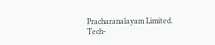Pracharanalayam Limited.
Tech-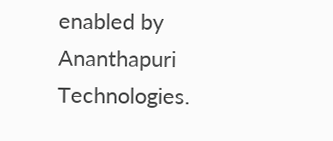enabled by Ananthapuri Technologies.